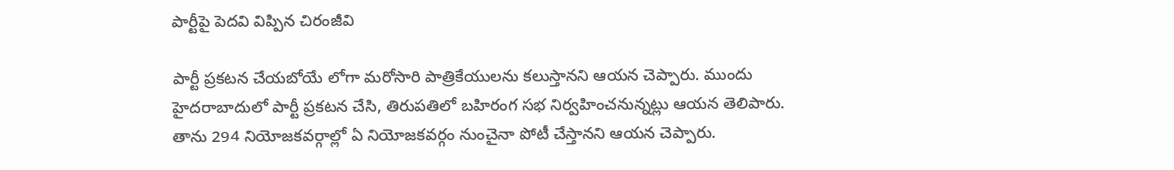పార్టీపై పెదవి విప్పిన చిరంజీవి

పార్టీ ప్రకటన చేయబోయే లోగా మరోసారి పాత్రికేయులను కలుస్తానని ఆయన చెప్పారు. ముందు హైదరాబాదులో పార్టీ ప్రకటన చేసి, తిరుపతిలో బహిరంగ సభ నిర్వహించనున్నట్లు ఆయన తెలిపారు. తాను 294 నియోజకవర్గాల్లో ఏ నియోజకవర్గం నుంచైనా పోటీ చేస్తానని ఆయన చెప్పారు.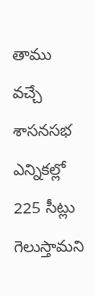తాము వచ్చే శాసనసభ ఎన్నికల్లో 225 సీట్లు గెలుస్తామని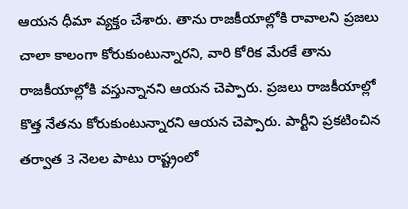ఆయన ధీమా వ్యక్తం చేశారు. తాను రాజకీయాల్లోకి రావాలని ప్రజలు చాలా కాలంగా కోరుకుంటున్నారని, వారి కోరిక మేరకే తాను రాజకీయాల్లోకి వస్తున్నానని ఆయన చెప్పారు. ప్రజలు రాజకీయాల్లో కొత్త నేతను కోరుకుంటున్నారని ఆయన చెప్పారు. పార్టీని ప్రకటించిన తర్వాత 3 నెలల పాటు రాష్ట్రంలో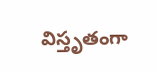విస్తృతంగా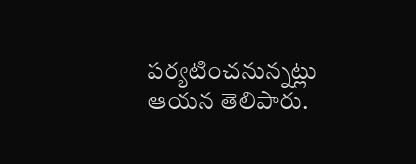పర్యటించనున్నట్లు ఆయన తెలిపారు.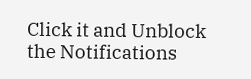Click it and Unblock the Notifications